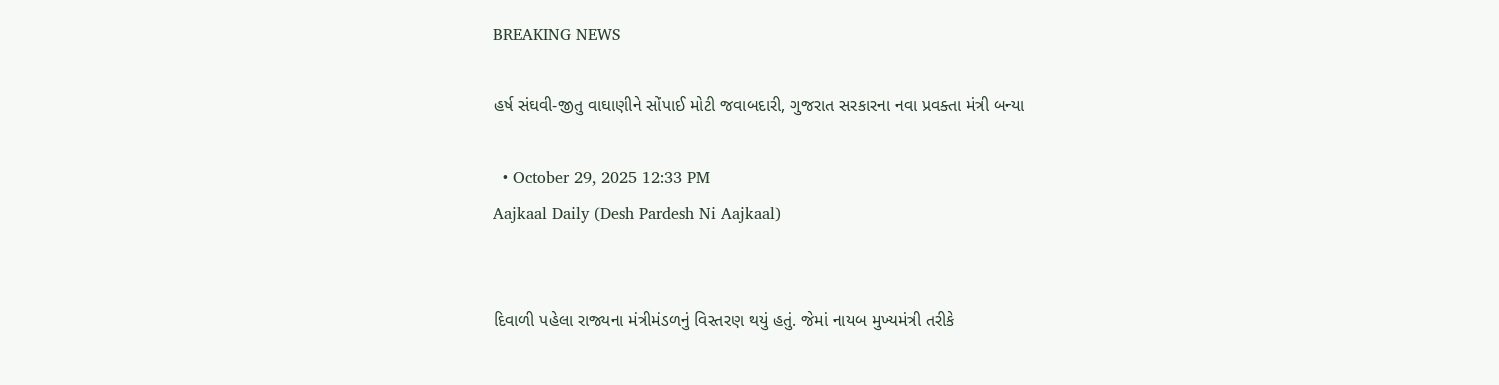BREAKING NEWS

હર્ષ સંઘવી-જીતુ વાઘાણીને સોંપાઈ મોટી જવાબદારી, ગુજરાત સરકારના નવા પ્રવક્તા મંત્રી બન્યા

  • October 29, 2025 12:33 PM
Aajkaal Daily (Desh Pardesh Ni Aajkaal)


દિવાળી પહેલા રાજ્યના મંત્રીમંડળનું વિસ્તરણ થયું હતું. જેમાં નાયબ મુખ્યમંત્રી તરીકે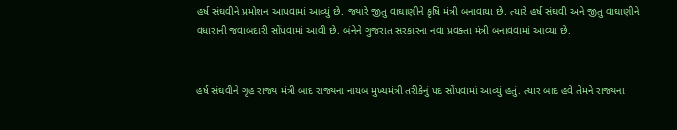હર્ષ સંઘવીને પ્રમોશન આપવામાં આવ્યું છે. જ્યારે જીતુ વાઘાણીને કૃષિ મંત્રી બનાવાયા છે. ત્યારે હર્ષ સંઘવી અને જીતુ વાઘાણીને વધારાની જવાબદારી સોંપવામાં આવી છે. બંનેને ગુજરાત સરકારના નવા પ્રવક્તા મંત્રી બનાવવામાં આવ્યા છે.


હર્ષ સંઘવીને ગૃહ રાજ્ય મંત્રી બાદ રાજ્યના નાયબ મુખ્યમંત્રી તરીકેનું પદ સોંપવામાં આવ્યું હતું. ત્યાર બાદ હવે તેમને રાજ્યના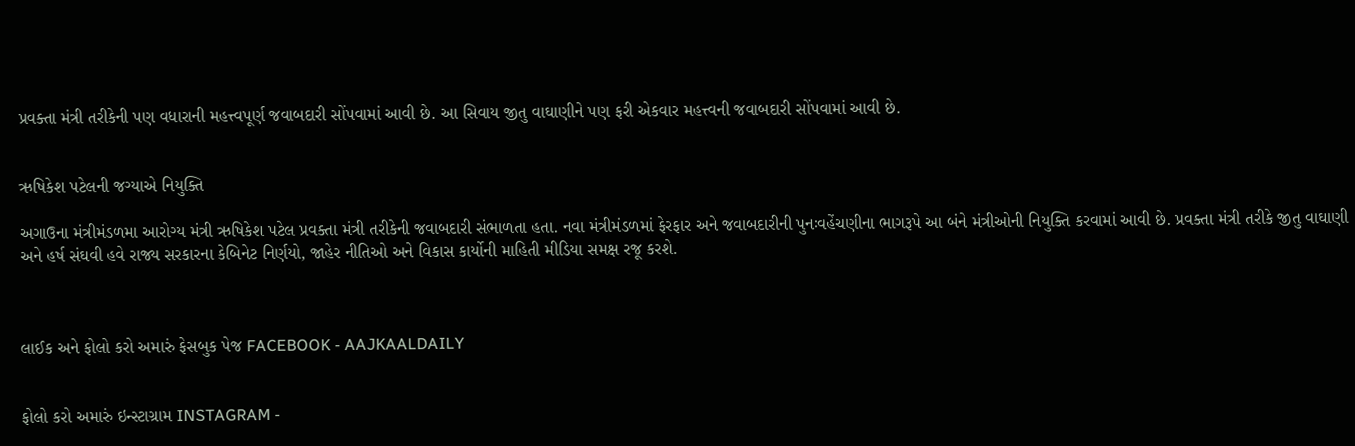પ્રવક્તા મંત્રી તરીકેની પણ વધારાની મહત્ત્વપૂર્ણ જવાબદારી સોંપવામાં આવી છે. આ સિવાય જીતુ વાઘાણીને પણ ફરી એકવાર મહત્ત્વની જવાબદારી સોંપવામાં આવી છે.


ઋષિકેશ પટેલની જગ્યાએ નિયુક્તિ

અગાઉના મંત્રીમંડળમા આરોગ્ય મંત્રી ઋષિકેશ પટેલ પ્રવક્તા મંત્રી તરીકેની જવાબદારી સંભાળતા હતા. નવા મંત્રીમંડળમાં ફેરફાર અને જવાબદારીની પુનઃવહેંચણીના ભાગરૂપે આ બંને મંત્રીઓની નિયુક્તિ કરવામાં આવી છે. પ્રવક્તા મંત્રી તરીકે જીતુ વાઘાણી અને હર્ષ સંઘવી હવે રાજ્ય સરકારના કેબિનેટ નિર્ણયો, જાહેર નીતિઓ અને વિકાસ કાર્યોની માહિતી મીડિયા સમક્ષ રજૂ કરશે.



લાઈક અને ફોલો કરો અમારું ફેસબુક પેજ FACEBOOK - AAJKAALDAILY


ફોલો કરો અમારું ઇન્સ્ટાગ્રામ INSTAGRAM -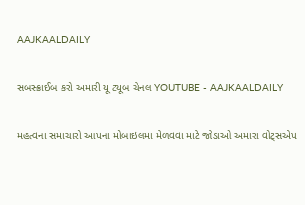AAJKAALDAILY


સબસ્ક્રાઈબ કરો અમારી યૂ ટ્યૂબ ચેનલ YOUTUBE - AAJKAALDAILY


મહત્વના સમાચારો આપના મોબાઇલમા મેળવવા માટે જોડાઓ અમારા વોટ્સએપ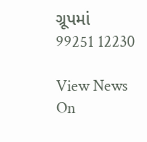ગ્રૂપમાં  99251 12230

View News On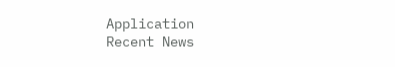Application
Recent News